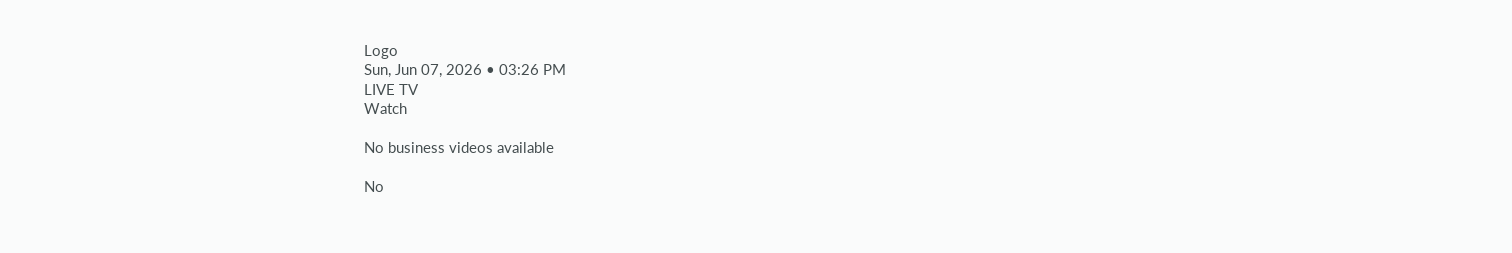Logo
Sun, Jun 07, 2026 • 03:26 PM
LIVE TV
Watch

No business videos available

No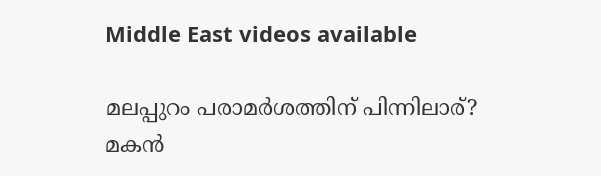Middle East videos available

മലപ്പുറം പരാമര്‍ശത്തിന് പിന്നിലാര്? മകന്‍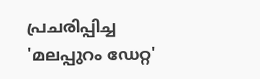പ്രചരിപ്പിച്ച 'മലപ്പുറം ഡേറ്റ'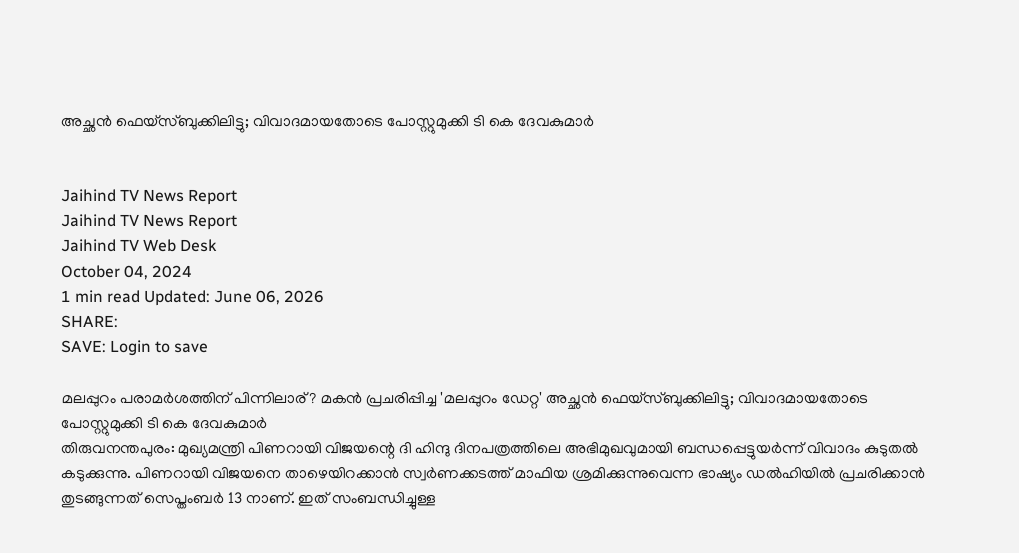അച്ഛന്‍ ഫെയ്‌സ്ബുക്കിലിട്ടു; വിവാദമായതോടെ പോസ്റ്റുമുക്കി ടി കെ ദേവകുമാര്‍


Jaihind TV News Report
Jaihind TV News Report
Jaihind TV Web Desk
October 04, 2024
1 min read Updated: June 06, 2026
SHARE:
SAVE: Login to save

മലപ്പുറം പരാമര്‍ശത്തിന് പിന്നിലാര്? മകന്‍ പ്രചരിപ്പിച്ച 'മലപ്പുറം ഡേറ്റ' അച്ഛന്‍ ഫെയ്‌സ്ബുക്കിലിട്ടു; വിവാദമായതോടെ പോസ്റ്റുമുക്കി ടി കെ ദേവകുമാര്‍
തിരുവനന്തപുരം: മുഖ്യമന്ത്രി പിണറായി വിജയന്റെ ദി ഹിന്ദു ദിനപത്രത്തിലെ അഭിമുഖവുമായി ബന്ധപ്പെട്ടുയര്‍ന്ന് വിവാദം കുടുതല്‍ കടുക്കുന്നു. പിണറായി വിജയനെ താഴെയിറക്കാന്‍ സ്വര്‍ണക്കടത്ത് മാഫിയ ശ്രമിക്കുന്നുവെന്ന ഭാഷ്യം ഡല്‍ഹിയില്‍ പ്രചരിക്കാന്‍ തുടങ്ങുന്നത് സെപ്തംബര്‍ 13 നാണ്. ഇത് സംബന്ധിച്ചുള്ള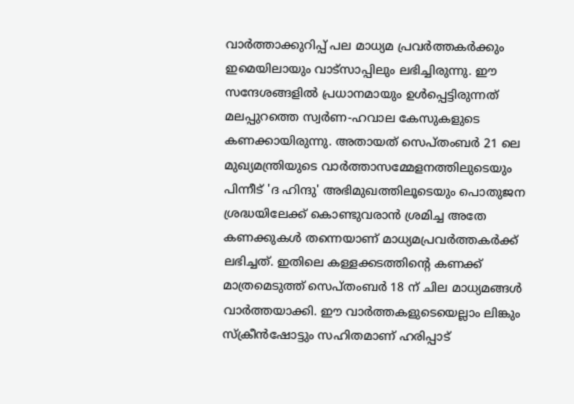വാര്‍ത്താക്കുറിപ്പ് പല മാധ്യമ പ്രവര്‍ത്തകര്‍ക്കും ഇമെയിലായും വാട്‌സാപ്പിലും ലഭിച്ചിരുന്നു. ഈ സന്ദേശങ്ങളില്‍ പ്രധാനമായും ഉള്‍പ്പെട്ടിരുന്നത് മലപ്പുറത്തെ സ്വര്‍ണ-ഹവാല കേസുകളുടെ കണക്കായിരുന്നു. അതായത് സെപ്തംബര്‍ 21 ലെ മുഖ്യമന്ത്രിയുടെ വാര്‍ത്താസമ്മേളനത്തിലുടെയും പിന്നീട് 'ദ ഹിന്ദു' അഭിമുഖത്തിലൂടെയും പൊതുജന ശ്രദ്ധയിലേക്ക് കൊണ്ടുവരാന്‍ ശ്രമിച്ച അതേ കണക്കുകള്‍ തന്നെയാണ് മാധ്യമപ്രവര്‍ത്തകര്‍ക്ക് ലഭിച്ചത്. ഇതിലെ കള്ളക്കടത്തിന്റെ കണക്ക് മാത്രമെടുത്ത് സെപ്തംബര്‍ 18 ന് ചില മാധ്യമങ്ങള്‍ വാര്‍ത്തയാക്കി. ഈ വാര്‍ത്തകളുടെയെല്ലാം ലിങ്കും സ്‌ക്രീന്‍ഷോട്ടും സഹിതമാണ് ഹരിപ്പാട്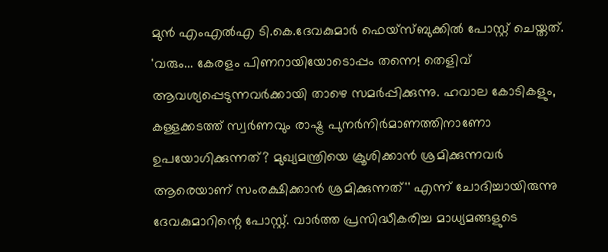മുന്‍ എംഎല്‍എ ടി.കെ.ദേവകുമാര്‍ ഫെയ്‌സ്ബുക്കില്‍ പോസ്റ്റ് ചെയ്തത്. 'വരും... കേരളം പിണറായിയോടൊപ്പം തന്നെ! തെളിവ് ആവശ്യപ്പെടുന്നവര്‍ക്കായി താഴെ സമര്‍പ്പിക്കുന്നു. ഹവാല കോടികളും, കള്ളക്കടത്ത് സ്വര്‍ണവും രാഷ്ട്ര പുനര്‍നിര്‍മാണത്തിനാണോ ഉപയോഗിക്കുന്നത്? മുഖ്യമന്ത്രിയെ ക്രൂശിക്കാന്‍ ശ്രമിക്കുന്നവര്‍ ആരെയാണ് സംരക്ഷിക്കാന്‍ ശ്രമിക്കുന്നത്'' എന്ന് ചോദിച്ചായിരുന്നു ദേവകുമാറിന്റെ പോസ്റ്റ്. വാര്‍ത്ത പ്രസിദ്ധീകരിച്ച മാധ്യമങ്ങളുടെ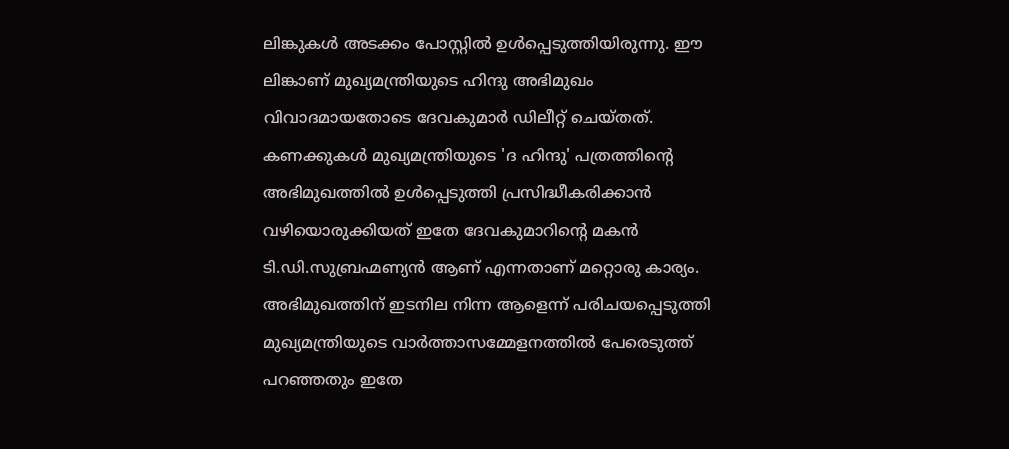ലിങ്കുകള്‍ അടക്കം പോസ്റ്റില്‍ ഉള്‍പ്പെടുത്തിയിരുന്നു. ഈ ലിങ്കാണ് മുഖ്യമന്ത്രിയുടെ ഹിന്ദു അഭിമുഖം വിവാദമായതോടെ ദേവകുമാര്‍ ഡിലീറ്റ് ചെയ്തത്. കണക്കുകള്‍ മുഖ്യമന്ത്രിയുടെ 'ദ ഹിന്ദു' പത്രത്തിന്റെ അഭിമുഖത്തില്‍ ഉള്‍പ്പെടുത്തി പ്രസിദ്ധീകരിക്കാന്‍ വഴിയൊരുക്കിയത് ഇതേ ദേവകുമാറിന്റെ മകന്‍ ടി.ഡി.സുബ്രഹ്മണ്യന്‍ ആണ് എന്നതാണ് മറ്റൊരു കാര്യം. അഭിമുഖത്തിന് ഇടനില നിന്ന ആളെന്ന് പരിചയപ്പെടുത്തി മുഖ്യമന്ത്രിയുടെ വാര്‍ത്താസമ്മേളനത്തില്‍ പേരെടുത്ത് പറഞ്ഞതും ഇതേ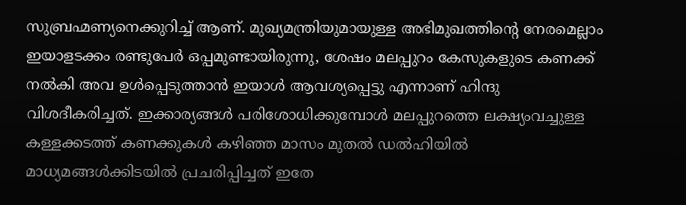സുബ്രഹ്മണ്യനെക്കുറിച്ച് ആണ്. മുഖ്യമന്ത്രിയുമായുള്ള അഭിമുഖത്തിന്റെ നേരമെല്ലാം ഇയാളടക്കം രണ്ടുപേര്‍ ഒപ്പമുണ്ടായിരുന്നു, ശേഷം മലപ്പുറം കേസുകളുടെ കണക്ക് നല്‍കി അവ ഉള്‍പ്പെടുത്താന്‍ ഇയാള്‍ ആവശ്യപ്പെട്ടു എന്നാണ് ഹിന്ദു വിശദീകരിച്ചത്. ഇക്കാര്യങ്ങള്‍ പരിശോധിക്കുമ്പോള്‍ മലപ്പുറത്തെ ലക്ഷ്യംവച്ചുള്ള കള്ളക്കടത്ത് കണക്കുകള്‍ കഴിഞ്ഞ മാസം മുതല്‍ ഡല്‍ഹിയില്‍ മാധ്യമങ്ങള്‍ക്കിടയില്‍ പ്രചരിപ്പിച്ചത് ഇതേ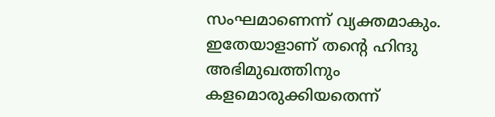സംഘമാണെന്ന് വ്യക്തമാകും. ഇതേയാളാണ് തന്റെ ഹിന്ദു അഭിമുഖത്തിനും കളമൊരുക്കിയതെന്ന്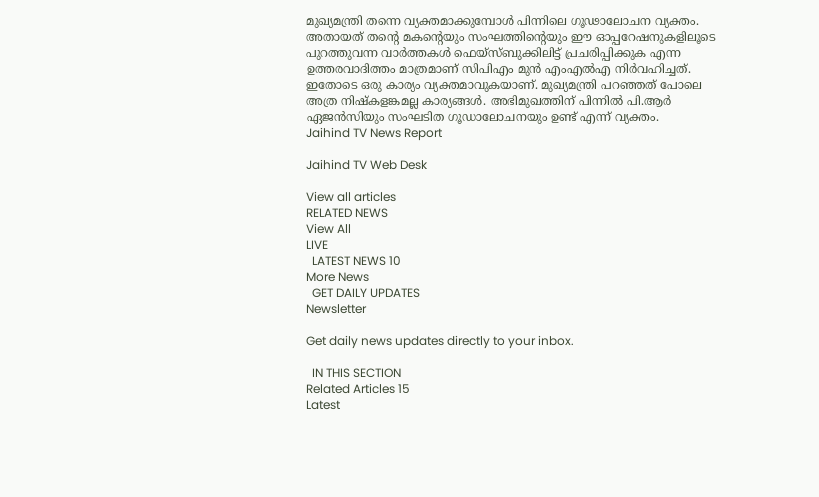മുഖ്യമന്ത്രി തന്നെ വ്യക്തമാക്കുമ്പോള്‍ പിന്നിലെ ഗൂഢാലോചന വ്യക്തം. അതായത് തന്റെ മകന്റെയും സംഘത്തിന്റെയും ഈ ഓപ്പറേഷനുകളിലൂടെ പുറത്തുവന്ന വാര്‍ത്തകള്‍ ഫെയ്‌സ്ബുക്കിലിട്ട് പ്രചരിപ്പിക്കുക എന്ന ഉത്തരവാദിത്തം മാത്രമാണ് സിപിഎം മുന്‍ എംഎല്‍എ നിര്‍വഹിച്ചത്. ഇതോടെ ഒരു കാര്യം വ്യക്തമാവുകയാണ്. മുഖ്യമന്ത്രി പറഞ്ഞത് പോലെ അത്ര നിഷ്‌കളങ്കമല്ല കാര്യങ്ങള്‍. അഭിമുഖത്തിന് പിന്നില്‍ പി.ആര്‍ ഏജന്‍സിയും സംഘടിത ഗൂഡാലോചനയും ഉണ്ട് എന്ന് വ്യക്തം.
Jaihind TV News Report

Jaihind TV Web Desk

View all articles
RELATED NEWS
View All
LIVE
  LATEST NEWS 10
More News
  GET DAILY UPDATES
Newsletter

Get daily news updates directly to your inbox.

  IN THIS SECTION
Related Articles 15
Latest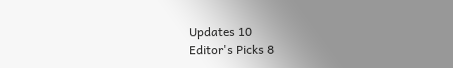Updates 10
Editor's Picks 8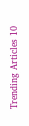Trending Articles 10